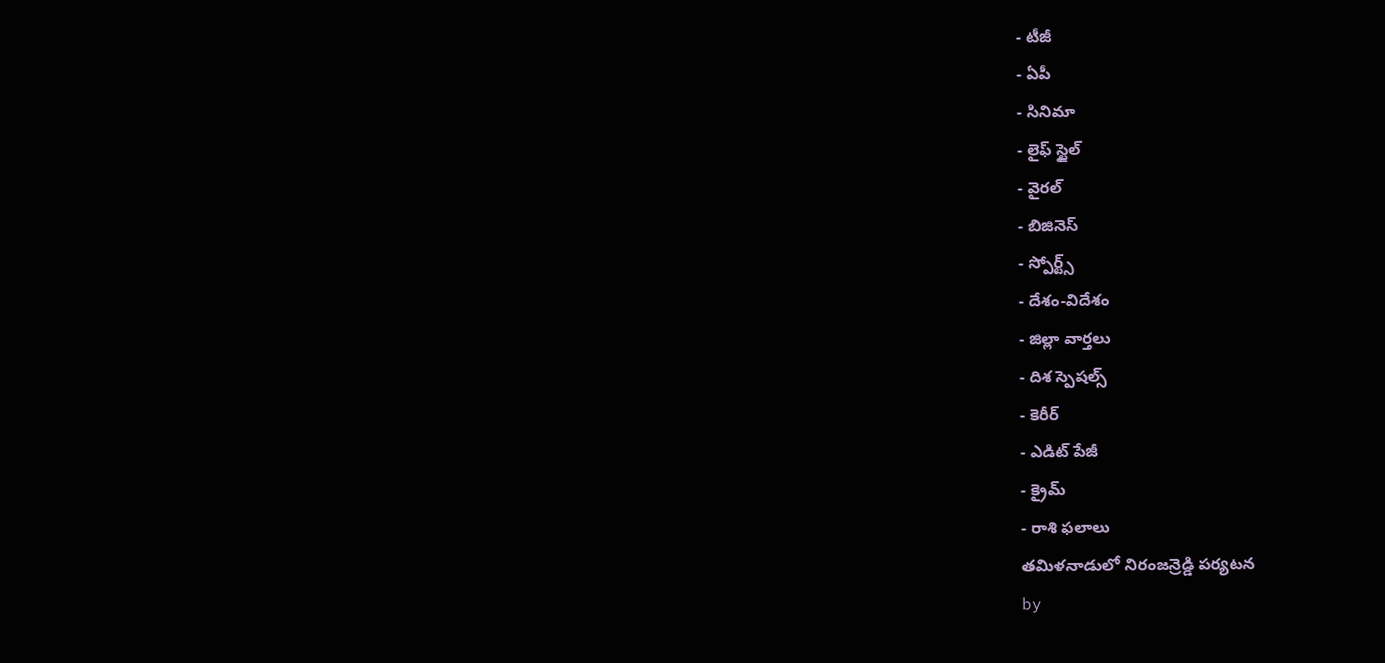- టీజీ
- ఏపీ
- సినిమా
- లైఫ్ స్టైల్
- వైరల్
- బిజినెస్
- స్పోర్ట్స్
- దేశం-విదేశం
- జిల్లా వార్తలు
- దిశ స్పెషల్స్
- కెరీర్
- ఎడిట్ పేజీ
- క్రైమ్
- రాశి ఫలాలు
తమిళనాడులో నిరంజన్రెడ్డి పర్యటన
by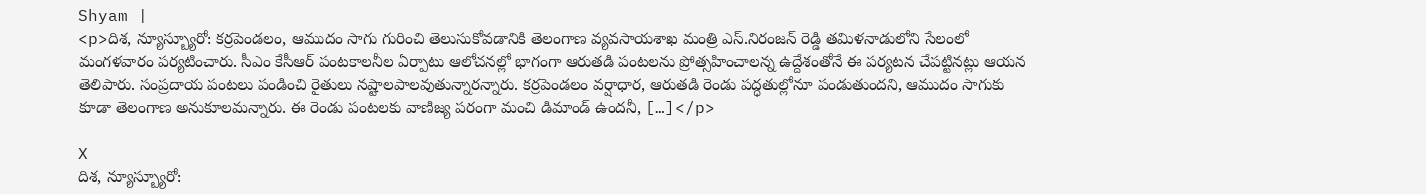Shyam |
<p>దిశ, న్యూస్బ్యూరో: కర్రపెండలం, ఆముదం సాగు గురించి తెలుసుకోవడానికి తెలంగాణ వ్యవసాయశాఖ మంత్రి ఎస్.నిరంజన్ రెడ్డి తమిళనాడులోని సేలంలో మంగళవారం పర్యటించారు. సీఎం కేసీఆర్ పంటకాలనీల ఏర్పాటు ఆలోచనల్లో భాగంగా ఆరుతడి పంటలను ప్రోత్సహించాలన్న ఉద్దేశంతోనే ఈ పర్యటన చేపట్టినట్లు ఆయన తెలిపారు. సంప్రదాయ పంటలు పండించి రైతులు నష్టాలపాలవుతున్నారన్నారు. కర్రపెండలం వర్షాధార, ఆరుతడి రెండు పద్ధతుల్లోనూ పండుతుందని, ఆముదం సాగుకు కూడా తెలంగాణ అనుకూలమన్నారు. ఈ రెండు పంటలకు వాణిజ్య పరంగా మంచి డిమాండ్ ఉందనీ, […]</p>

X
దిశ, న్యూస్బ్యూరో: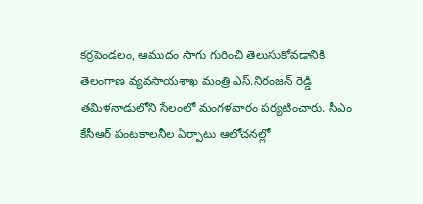కర్రపెండలం, ఆముదం సాగు గురించి తెలుసుకోవడానికి తెలంగాణ వ్యవసాయశాఖ మంత్రి ఎస్.నిరంజన్ రెడ్డి తమిళనాడులోని సేలంలో మంగళవారం పర్యటించారు. సీఎం కేసీఆర్ పంటకాలనీల ఏర్పాటు ఆలోచనల్లో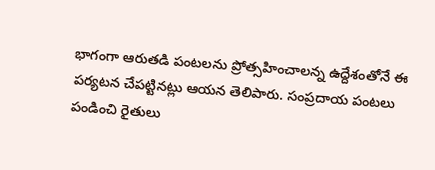భాగంగా ఆరుతడి పంటలను ప్రోత్సహించాలన్న ఉద్దేశంతోనే ఈ పర్యటన చేపట్టినట్లు ఆయన తెలిపారు. సంప్రదాయ పంటలు పండించి రైతులు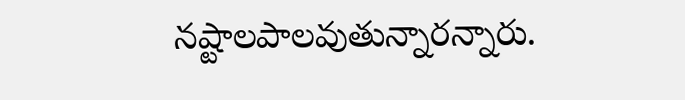నష్టాలపాలవుతున్నారన్నారు.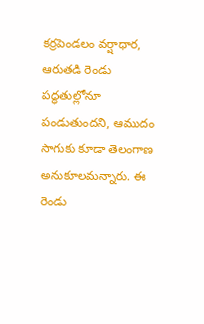కర్రపెండలం వర్షాధార, ఆరుతడి రెండు పద్ధతుల్లోనూ పండుతుందని, ఆముదం సాగుకు కూడా తెలంగాణ అనుకూలమన్నారు. ఈ రెండు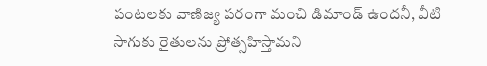పంటలకు వాణిజ్య పరంగా మంచి డిమాండ్ ఉందనీ, వీటి సాగుకు రైతులను ప్రోత్సహిస్తామని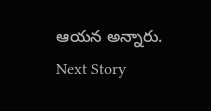ఆయన అన్నారు.
Next Story